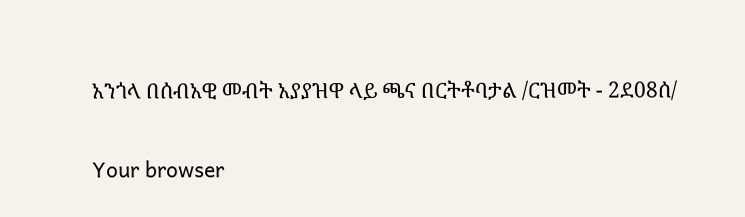አንጎላ በሰብአዊ መብት አያያዝዋ ላይ ጫና በርትቶባታል /ርዝመት - 2ደ08ሰ/

Your browser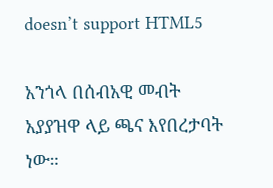doesn’t support HTML5

አንጎላ በሰብአዊ መብት አያያዝዋ ላይ ጫና እየበረታባት ነው።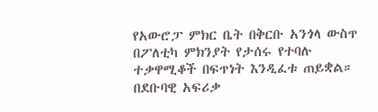የአውሮፓ ምክር ቤት በቅርቡ አንጎላ ውስጥ በፖለቲካ ምክንያት የታሰሩ የተባሉ ተቃዋሚቆች በፍጥነት እንዲፈቱ ጠይቋል። በደቡባዊ አፍሪቃ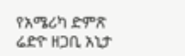የአሜሪካ ድምጽ ሬድዮ ዘጋቢ አኒታ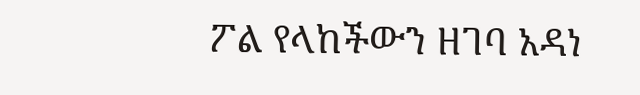ፖል የላከችውን ዘገባ አዳነ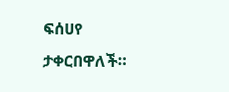ፍሰሀየ ታቀርበዋለች።